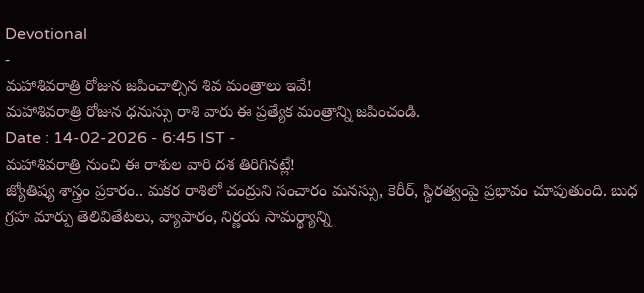Devotional
-
మహాశివరాత్రి రోజున జపించాల్సిన శివ మంత్రాలు ఇవే!
మహాశివరాత్రి రోజున ధనుస్సు రాశి వారు ఈ ప్రత్యేక మంత్రాన్ని జపించండి.
Date : 14-02-2026 - 6:45 IST -
మహాశివరాత్రి నుంచి ఈ రాశుల వారి దశ తిరిగినట్లే!
జ్యోతిష్య శాస్త్రం ప్రకారం.. మకర రాశిలో చంద్రుని సంచారం మనస్సు, కెరీర్, స్థిరత్వంపై ప్రభావం చూపుతుంది. బుధ గ్రహ మార్పు తెలివితేటలు, వ్యాపారం, నిర్ణయ సామర్థ్యాన్ని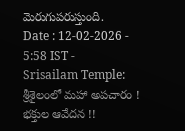మెరుగుపరుస్తుంది.
Date : 12-02-2026 - 5:58 IST -
Srisailam Temple: శ్రీశైలంలో మహా అపచారం ! భక్తుల ఆవేదన !!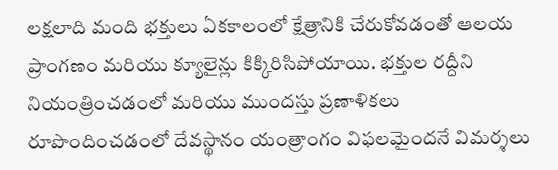లక్షలాది మంది భక్తులు ఏకకాలంలో క్షేత్రానికి చేరుకోవడంతో ఆలయ ప్రాంగణం మరియు క్యూలైన్లు కిక్కిరిసిపోయాయి. భక్తుల రద్దీని నియంత్రించడంలో మరియు ముందస్తు ప్రణాళికలు రూపొందించడంలో దేవస్థానం యంత్రాంగం విఫలమైందనే విమర్శలు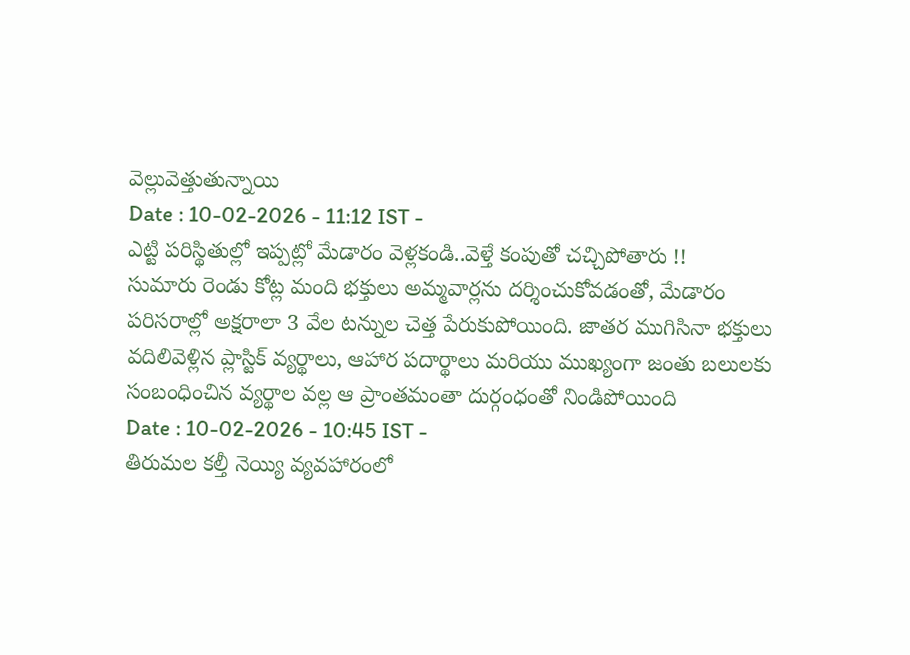వెల్లువెత్తుతున్నాయి
Date : 10-02-2026 - 11:12 IST -
ఎట్టి పరిస్థితుల్లో ఇప్పట్లో మేడారం వెళ్లకండి..వెళ్తే కంపుతో చచ్చిపోతారు !!
సుమారు రెండు కోట్ల మంది భక్తులు అమ్మవార్లను దర్శించుకోవడంతో, మేడారం పరిసరాల్లో అక్షరాలా 3 వేల టన్నుల చెత్త పేరుకుపోయింది. జాతర ముగిసినా భక్తులు వదిలివెళ్లిన ప్లాస్టిక్ వ్యర్థాలు, ఆహార పదార్థాలు మరియు ముఖ్యంగా జంతు బలులకు సంబంధించిన వ్యర్థాల వల్ల ఆ ప్రాంతమంతా దుర్గంధంతో నిండిపోయింది
Date : 10-02-2026 - 10:45 IST -
తిరుమల కల్తీ నెయ్యి వ్యవహారంలో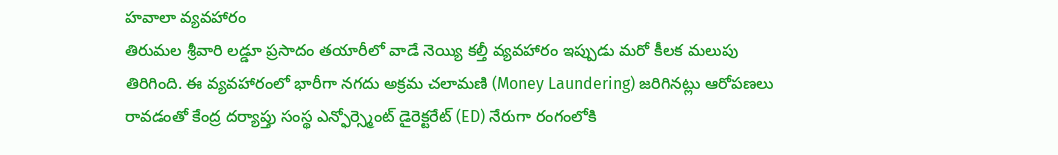హవాలా వ్యవహారం
తిరుమల శ్రీవారి లడ్డూ ప్రసాదం తయారీలో వాడే నెయ్యి కల్తీ వ్యవహారం ఇప్పుడు మరో కీలక మలుపు తిరిగింది. ఈ వ్యవహారంలో భారీగా నగదు అక్రమ చలామణి (Money Laundering) జరిగినట్లు ఆరోపణలు రావడంతో కేంద్ర దర్యాప్తు సంస్థ ఎన్ఫోర్స్మెంట్ డైరెక్టరేట్ (ED) నేరుగా రంగంలోకి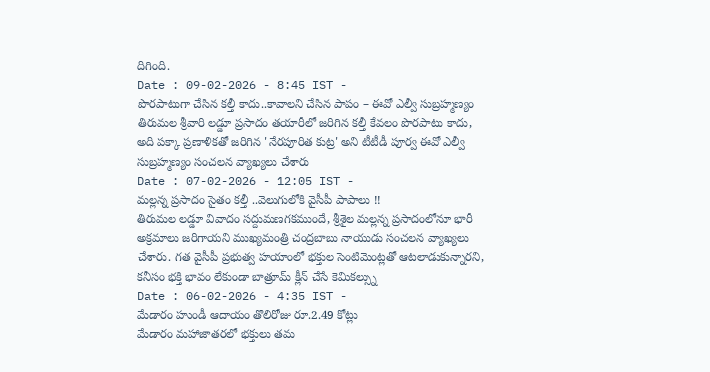దిగింది.
Date : 09-02-2026 - 8:45 IST -
పొరపాటుగా చేసిన కల్తీ కాదు..కావాలని చేసిన పాపం – ఈవో ఎల్వీ సుబ్రహ్మణ్యం
తిరుమల శ్రీవారి లడ్డూ ప్రసాదం తయారీలో జరిగిన కల్తీ కేవలం పొరపాటు కాదు, అది పక్కా ప్రణాళికతో జరిగిన 'నేరపూరిత కుట్ర' అని టీటీడీ పూర్వ ఈవో ఎల్వీ సుబ్రహ్మణ్యం సంచలన వ్యాఖ్యలు చేశారు
Date : 07-02-2026 - 12:05 IST -
మల్లన్న ప్రసాదం సైతం కల్తీ ..వెలుగులోకి వైసీపీ పాపాలు !!
తిరుమల లడ్డూ వివాదం సద్దుమణగకముందే, శ్రీశైల మల్లన్న ప్రసాదంలోనూ భారీ అక్రమాలు జరిగాయని ముఖ్యమంత్రి చంద్రబాబు నాయుడు సంచలన వ్యాఖ్యలు చేశారు. గత వైసీపీ ప్రభుత్వ హయాంలో భక్తుల సెంటిమెంట్లతో ఆటలాడుకున్నారని, కనీసం భక్తి భావం లేకుండా బాత్రూమ్ క్లీన్ చేసే కెమికల్స్ను
Date : 06-02-2026 - 4:35 IST -
మేడారం హుండీ ఆదాయం తొలిరోజు రూ.2.49 కోట్లు
మేడారం మహాజాతరలో భక్తులు తమ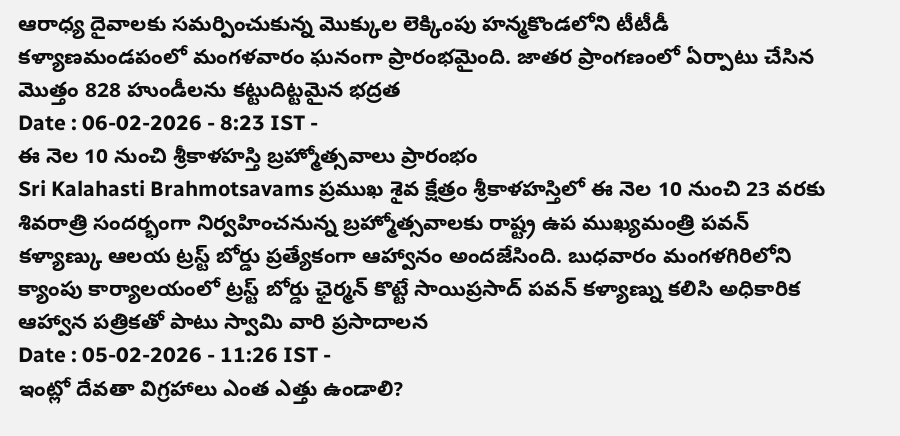ఆరాధ్య దైవాలకు సమర్పించుకున్న మొక్కుల లెక్కింపు హన్మకొండలోని టీటీడీ కళ్యాణమండపంలో మంగళవారం ఘనంగా ప్రారంభమైంది. జాతర ప్రాంగణంలో ఏర్పాటు చేసిన మొత్తం 828 హుండీలను కట్టుదిట్టమైన భద్రత
Date : 06-02-2026 - 8:23 IST -
ఈ నెల 10 నుంచి శ్రీకాళహస్తి బ్రహ్మోత్సవాలు ప్రారంభం
Sri Kalahasti Brahmotsavams ప్రముఖ శైవ క్షేత్రం శ్రీకాళహస్తిలో ఈ నెల 10 నుంచి 23 వరకు శివరాత్రి సందర్భంగా నిర్వహించనున్న బ్రహ్మోత్సవాలకు రాష్ట్ర ఉప ముఖ్యమంత్రి పవన్ కళ్యాణ్కు ఆలయ ట్రస్ట్ బోర్డు ప్రత్యేకంగా ఆహ్వానం అందజేసింది. బుధవారం మంగళగిరిలోని క్యాంపు కార్యాలయంలో ట్రస్ట్ బోర్డు ఛైర్మన్ కొట్టే సాయిప్రసాద్ పవన్ కళ్యాణ్ను కలిసి అధికారిక ఆహ్వాన పత్రికతో పాటు స్వామి వారి ప్రసాదాలన
Date : 05-02-2026 - 11:26 IST -
ఇంట్లో దేవతా విగ్రహాలు ఎంత ఎత్తు ఉండాలి?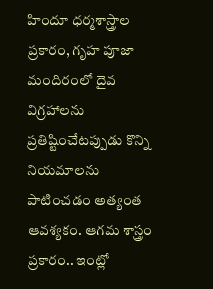హిందూ ధర్మశాస్త్రాల ప్రకారం, గృహ పూజా మందిరంలో దైవ విగ్రహాలను ప్రతిష్టించేటప్పుడు కొన్ని నియమాలను పాటించడం అత్యంత ఆవశ్యకం. ఆగమ శాస్త్రం ప్రకారం.. ఇంట్లో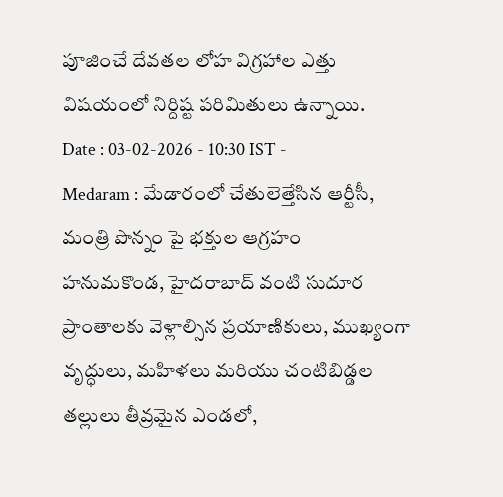పూజించే దేవతల లోహ విగ్రహాల ఎత్తు విషయంలో నిర్దిష్ట పరిమితులు ఉన్నాయి.
Date : 03-02-2026 - 10:30 IST -
Medaram : మేడారంలో చేతులెత్తేసిన ఆర్టీసీ, మంత్రి పొన్నం పై భక్తుల ఆగ్రహం
హనుమకొండ, హైదరాబాద్ వంటి సుదూర ప్రాంతాలకు వెళ్లాల్సిన ప్రయాణికులు, ముఖ్యంగా వృద్ధులు, మహిళలు మరియు చంటిబిడ్డల తల్లులు తీవ్రమైన ఎండలో,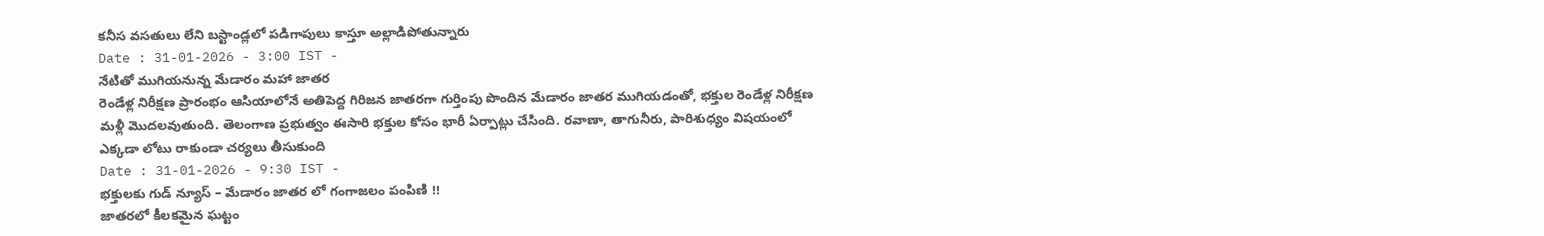కనీస వసతులు లేని బస్టాండ్లలో పడిగాపులు కాస్తూ అల్లాడిపోతున్నారు
Date : 31-01-2026 - 3:00 IST -
నేటితో ముగియనున్న మేడారం మహా జాతర
రెండేళ్ల నిరీక్షణ ప్రారంభం ఆసియాలోనే అతిపెద్ద గిరిజన జాతరగా గుర్తింపు పొందిన మేడారం జాతర ముగియడంతో, భక్తుల రెండేళ్ల నిరీక్షణ మళ్లీ మొదలవుతుంది. తెలంగాణ ప్రభుత్వం ఈసారి భక్తుల కోసం భారీ ఏర్పాట్లు చేసింది. రవాణా, తాగునీరు, పారిశుధ్యం విషయంలో ఎక్కడా లోటు రాకుండా చర్యలు తీసుకుంది
Date : 31-01-2026 - 9:30 IST -
భక్తులకు గుడ్ న్యూస్ – మేడారం జాతర లో గంగాజలం పంపిణి !!
జాతరలో కీలకమైన ఘట్టం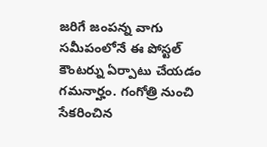జరిగే జంపన్న వాగు సమీపంలోనే ఈ పోస్టల్ కౌంటర్ను ఏర్పాటు చేయడం గమనార్హం. గంగోత్రి నుంచి సేకరించిన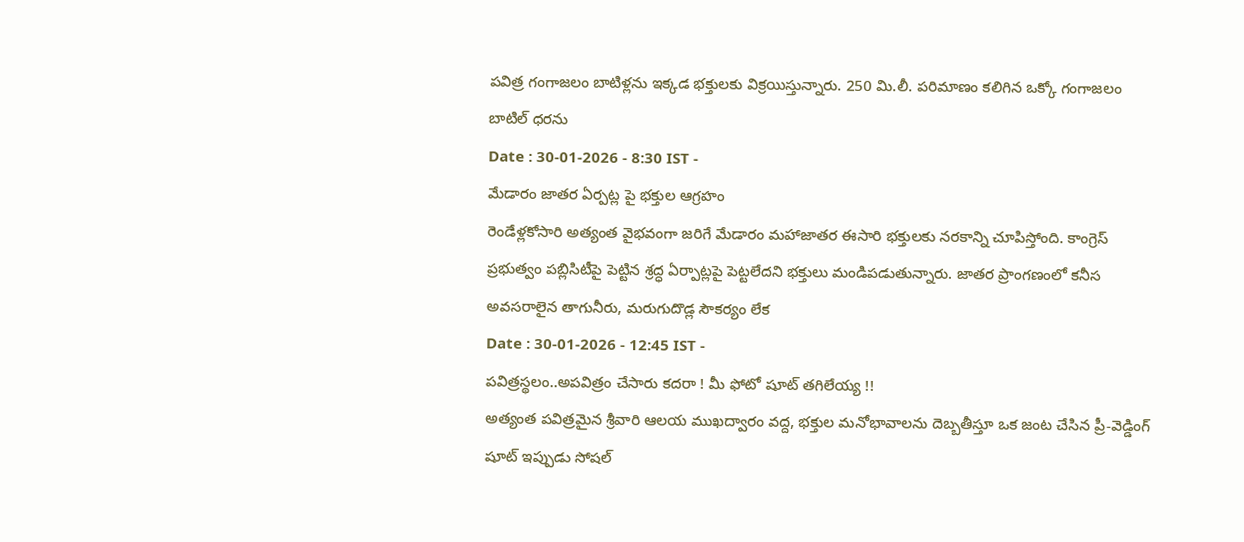పవిత్ర గంగాజలం బాటిళ్లను ఇక్కడ భక్తులకు విక్రయిస్తున్నారు. 250 మి.లీ. పరిమాణం కలిగిన ఒక్కో గంగాజలం బాటిల్ ధరను
Date : 30-01-2026 - 8:30 IST -
మేడారం జాతర ఏర్పట్ల పై భక్తుల ఆగ్రహం
రెండేళ్లకోసారి అత్యంత వైభవంగా జరిగే మేడారం మహాజాతర ఈసారి భక్తులకు నరకాన్ని చూపిస్తోంది. కాంగ్రెస్ ప్రభుత్వం పబ్లిసిటీపై పెట్టిన శ్రద్ధ ఏర్పాట్లపై పెట్టలేదని భక్తులు మండిపడుతున్నారు. జాతర ప్రాంగణంలో కనీస అవసరాలైన తాగునీరు, మరుగుదొడ్ల సౌకర్యం లేక
Date : 30-01-2026 - 12:45 IST -
పవిత్రస్థలం..అపవిత్రం చేసారు కదరా ! మీ ఫోటో షూట్ తగిలేయ్య !!
అత్యంత పవిత్రమైన శ్రీవారి ఆలయ ముఖద్వారం వద్ద, భక్తుల మనోభావాలను దెబ్బతీస్తూ ఒక జంట చేసిన ప్రీ-వెడ్డింగ్ షూట్ ఇప్పుడు సోషల్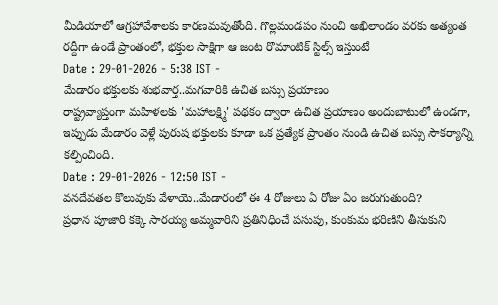మీడియాలో ఆగ్రహావేశాలకు కారణమవుతోంది. గొల్లమండపం నుంచి అఖిలాండం వరకు అత్యంత రద్దీగా ఉండే ప్రాంతంలో, భక్తుల సాక్షిగా ఆ జంట రొమాంటిక్ స్టిల్స్ ఇస్తుంటే
Date : 29-01-2026 - 5:38 IST -
మేడారం భక్తులకు శుభవార్త..మగవారికి ఉచిత బస్సు ప్రయాణం
రాష్ట్రవ్యాప్తంగా మహిళలకు 'మహాలక్ష్మి' పథకం ద్వారా ఉచిత ప్రయాణం అందుబాటులో ఉండగా, ఇప్పుడు మేడారం వెళ్లే పురుష భక్తులకు కూడా ఒక ప్రత్యేక ప్రాంతం నుండి ఉచిత బస్సు సౌకర్యాన్ని కల్పించింది.
Date : 29-01-2026 - 12:50 IST -
వనదేవతల కొలువుకు వేళాయె..మేడారంలో ఈ 4 రోజులు ఏ రోజు ఏం జరుగుతుంది?
ప్రధాన పూజారి కక్కె సారయ్య అమ్మవారిని ప్రతినిధించే పసుపు, కుంకుమ భరిణిని తీసుకుని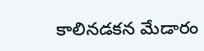కాలినడకన మేడారం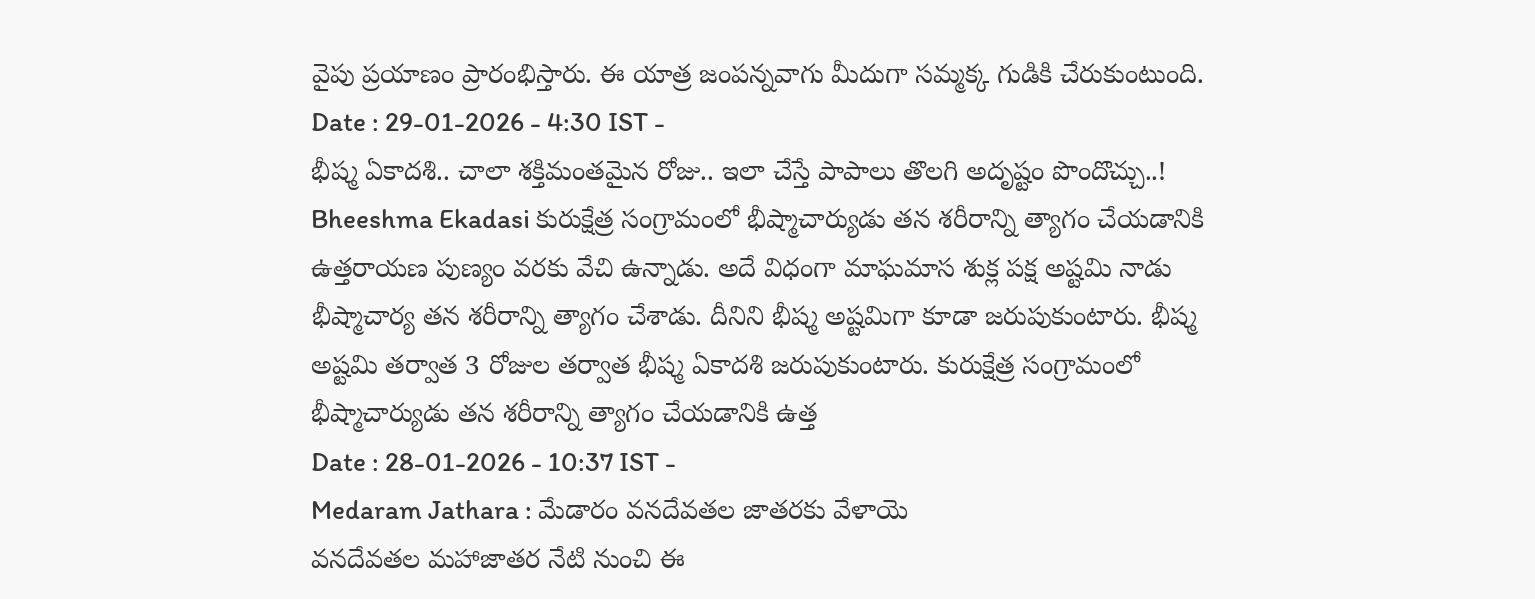వైపు ప్రయాణం ప్రారంభిస్తారు. ఈ యాత్ర జంపన్నవాగు మీదుగా సమ్మక్క గుడికి చేరుకుంటుంది.
Date : 29-01-2026 - 4:30 IST -
భీష్మ ఏకాదశి.. చాలా శక్తిమంతమైన రోజు.. ఇలా చేస్తే పాపాలు తొలగి అదృష్టం పొందొచ్చు..!
Bheeshma Ekadasi కురుక్షేత్ర సంగ్రామంలో భీష్మాచార్యుడు తన శరీరాన్ని త్యాగం చేయడానికి ఉత్తరాయణ పుణ్యం వరకు వేచి ఉన్నాడు. అదే విధంగా మాఘమాస శుక్ల పక్ష అష్టమి నాడు భీష్మాచార్య తన శరీరాన్ని త్యాగం చేశాడు. దీనిని భీష్మ అష్టమిగా కూడా జరుపుకుంటారు. భీష్మ అష్టమి తర్వాత 3 రోజుల తర్వాత భీష్మ ఏకాదశి జరుపుకుంటారు. కురుక్షేత్ర సంగ్రామంలో భీష్మాచార్యుడు తన శరీరాన్ని త్యాగం చేయడానికి ఉత్త
Date : 28-01-2026 - 10:37 IST -
Medaram Jathara : మేడారం వనదేవతల జాతరకు వేళాయె
వనదేవతల మహాజాతర నేటి నుంచి ఈ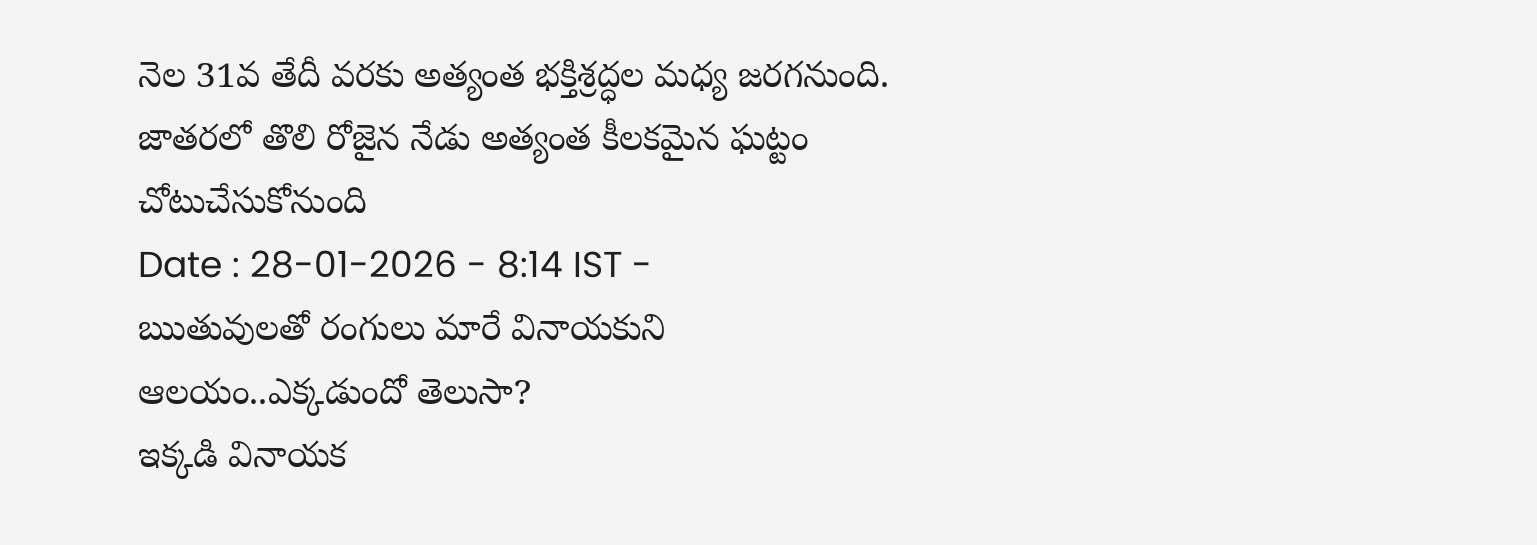నెల 31వ తేదీ వరకు అత్యంత భక్తిశ్రద్ధల మధ్య జరగనుంది. జాతరలో తొలి రోజైన నేడు అత్యంత కీలకమైన ఘట్టం చోటుచేసుకోనుంది
Date : 28-01-2026 - 8:14 IST -
ఋతువులతో రంగులు మారే వినాయకుని ఆలయం..ఎక్కడుందో తెలుసా?
ఇక్కడి వినాయక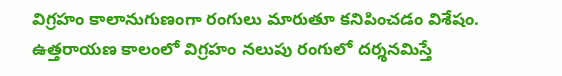విగ్రహం కాలానుగుణంగా రంగులు మారుతూ కనిపించడం విశేషం. ఉత్తరాయణ కాలంలో విగ్రహం నలుపు రంగులో దర్శనమిస్తే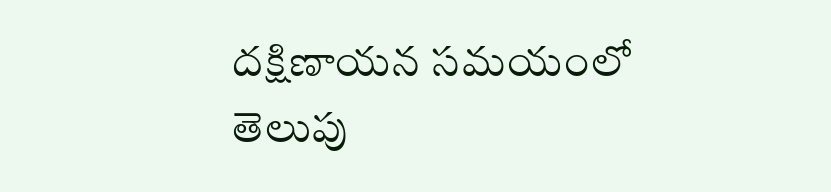దక్షిణాయన సమయంలో తెలుపు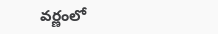వర్ణంలో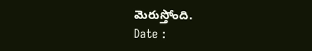మెరుస్తోంది.
Date :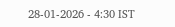28-01-2026 - 4:30 IST